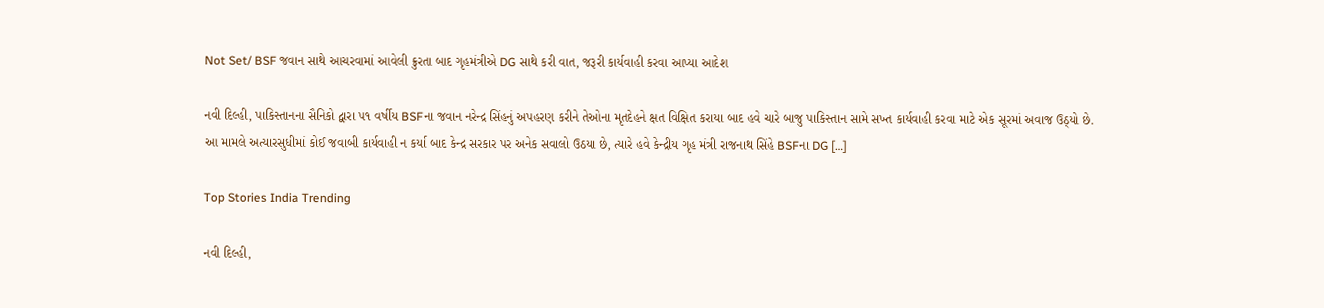Not Set/ BSF જવાન સાથે આચરવામાં આવેલી ક્રુરતા બાદ ગૃહમંત્રીએ DG સાથે કરી વાત, જરૂરી કાર્યવાહી કરવા આપ્યા આદેશ

નવી દિલ્હી, પાકિસ્તાનના સૈનિકો દ્વારા ૫૧ વર્ષીય BSFના જવાન નરેન્દ્ર સિંહનું અપહરણ કરીને તેઓના મૃતદેહને ક્ષત વિક્ષિત કરાયા બાદ હવે ચારે બાજુ પાકિસ્તાન સામે સખ્ત કાર્યવાહી કરવા માટે એક સૂરમાં અવાજ ઉઠ્યો છે. આ મામલે અત્યારસુધીમાં કોઈ જવાબી કાર્યવાહી ન કર્યા બાદ કેન્દ્ર સરકાર પર અનેક સવાલો ઉઠયા છે, ત્યારે હવે કેન્દ્રીય ગૃહ મંત્રી રાજનાથ સિંહે BSFના DG […]

Top Stories India Trending

નવી દિલ્હી,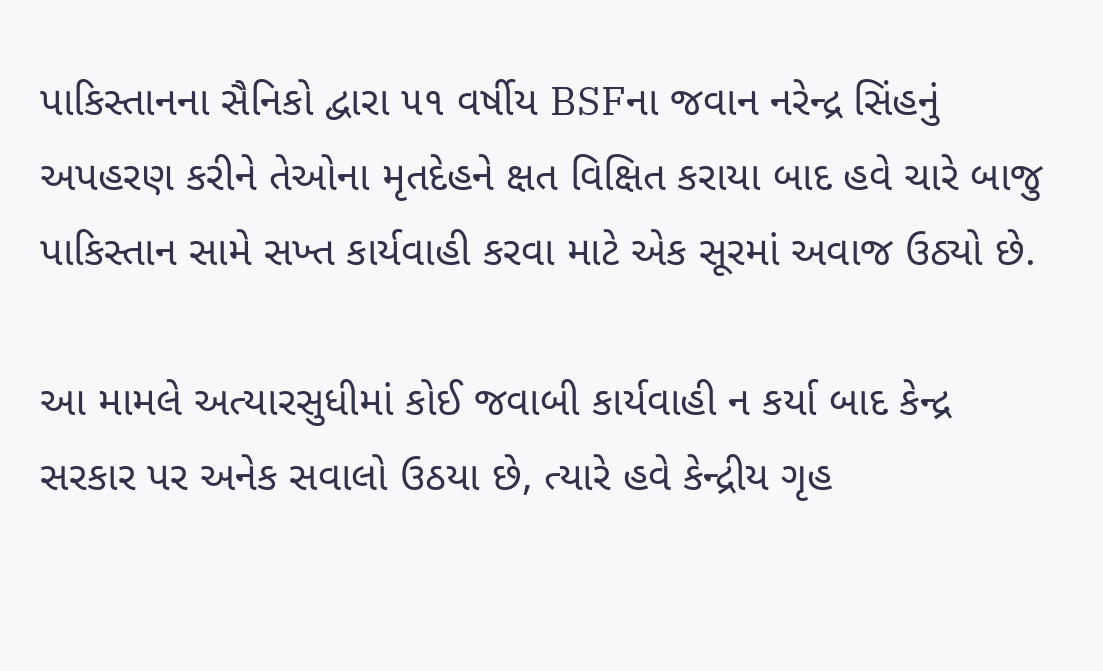પાકિસ્તાનના સૈનિકો દ્વારા ૫૧ વર્ષીય BSFના જવાન નરેન્દ્ર સિંહનું અપહરણ કરીને તેઓના મૃતદેહને ક્ષત વિક્ષિત કરાયા બાદ હવે ચારે બાજુ પાકિસ્તાન સામે સખ્ત કાર્યવાહી કરવા માટે એક સૂરમાં અવાજ ઉઠ્યો છે.

આ મામલે અત્યારસુધીમાં કોઈ જવાબી કાર્યવાહી ન કર્યા બાદ કેન્દ્ર સરકાર પર અનેક સવાલો ઉઠયા છે, ત્યારે હવે કેન્દ્રીય ગૃહ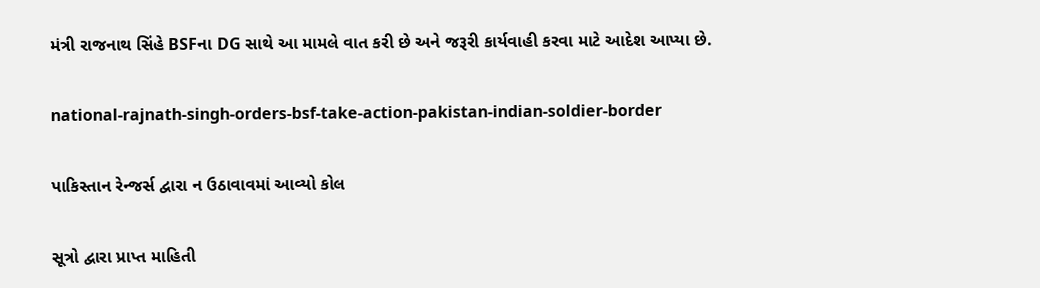મંત્રી રાજનાથ સિંહે BSFના DG સાથે આ મામલે વાત કરી છે અને જરૂરી કાર્યવાહી કરવા માટે આદેશ આપ્યા છે.

national-rajnath-singh-orders-bsf-take-action-pakistan-indian-soldier-border

પાકિસ્તાન રેન્જર્સ દ્વારા ન ઉઠાવાવમાં આવ્યો કોલ

સૂત્રો દ્વારા પ્રાપ્ત માહિતી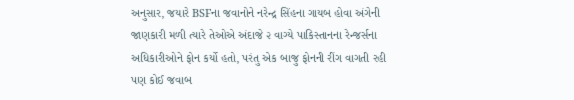અનુસાર, જયારે BSFના જવાનોને નરેન્દ્ર સિંહના ગાયબ હોવા અંગેની જાણકારી મળી ત્યારે તેઓએ અંદાજે ૨ વાગ્યે પાકિસ્તાનના રેન્જર્સના અધિકારીઓને ફોન કર્યો હતો, પરંતુ એક બાજુ ફોનની રીંગ વાગતી રહી પણ કોઈ જવાબ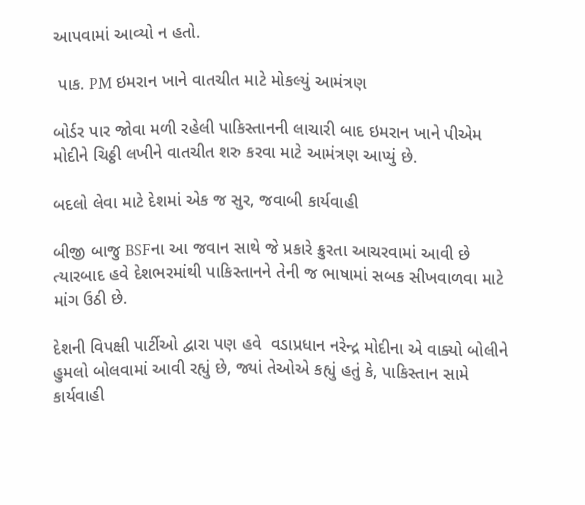આપવામાં આવ્યો ન હતો.

 પાક. PM ઇમરાન ખાને વાતચીત માટે મોકલ્યું આમંત્રણ

બોર્ડર પાર જોવા મળી રહેલી પાકિસ્તાનની લાચારી બાદ ઇમરાન ખાને પીએમ મોદીને ચિઠ્ઠી લખીને વાતચીત શરુ કરવા માટે આમંત્રણ આપ્યું છે.

બદલો લેવા માટે દેશમાં એક જ સુર, જવાબી કાર્યવાહી

બીજી બાજુ BSFના આ જવાન સાથે જે પ્રકારે ક્રુરતા આચરવામાં આવી છે ત્યારબાદ હવે દેશભરમાંથી પાકિસ્તાનને તેની જ ભાષામાં સબક સીખવાળવા માટે માંગ ઉઠી છે.

દેશની વિપક્ષી પાર્ટીઓ દ્વારા પણ હવે  વડાપ્રધાન નરેન્દ્ર મોદીના એ વાક્યો બોલીને હુમલો બોલવામાં આવી રહ્યું છે, જ્યાં તેઓએ કહ્યું હતું કે, પાકિસ્તાન સામે કાર્યવાહી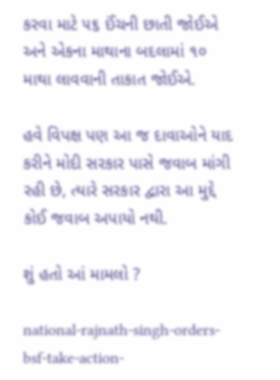કરવા માટે ૫૬ ઈંચની છાતી જોઈએ અને એકના માથાના બદલામાં ૧૦ માથા લાવવાની તાકાત જોઈએ.

હવે વિપક્ષ પણ આ જ દાવાઓને યાદ કરીને મોદી સરકાર પાસે જવાબ માંગી રહી છે, ત્યારે સરકાર દ્વારા આ મુદ્દે કોઈ જવાબ અપાયો નથી.

શું હતો આં મામલો ?

national-rajnath-singh-orders-bsf-take-action-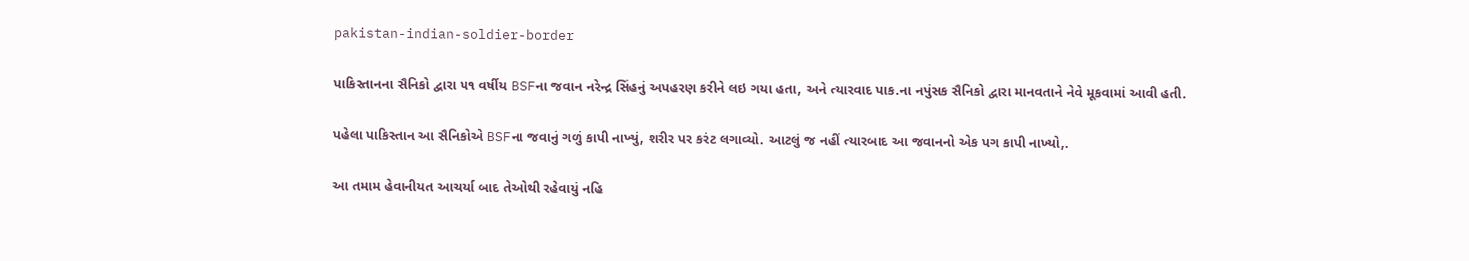pakistan-indian-soldier-border

પાકિસ્તાનના સૈનિકો દ્વારા ૫૧ વર્ષીય BSFના જવાન નરેન્દ્ર સિંહનું અપહરણ કરીને લઇ ગયા હતા, અને ત્યારવાદ પાક.ના નપુંસક સૈનિકો દ્વારા માનવતાને નેવે મૂકવામાં આવી હતી.

પહેલા પાકિસ્તાન આ સૈનિકોએ BSFના જવાનું ગળું કાપી નાખ્યું, શરીર પર કરંટ લગાવ્યો. આટલું જ નહીં ત્યારબાદ આ જવાનનો એક પગ કાપી નાખ્યો,.

આ તમામ હેવાનીયત આચર્યા બાદ તેઓથી રહેવાયું નહિ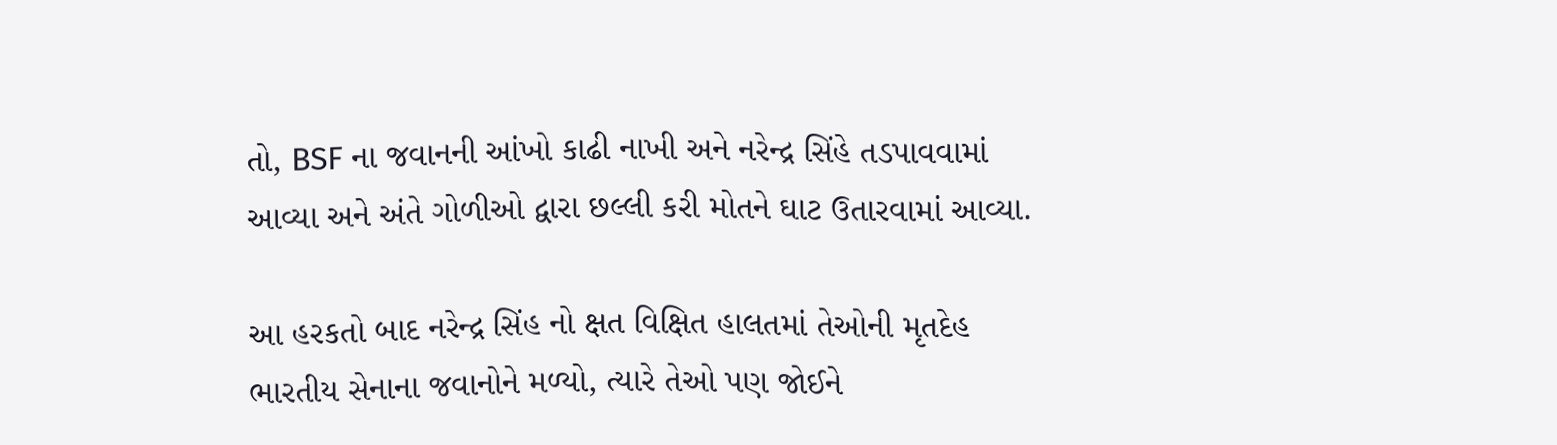તો, BSF ના જવાનની આંખો કાઢી નાખી અને નરેન્દ્ર સિંહે તડપાવવામાં આવ્યા અને અંતે ગોળીઓ દ્વારા છલ્લી કરી મોતને ઘાટ ઉતારવામાં આવ્યા.

આ હરકતો બાદ નરેન્દ્ર સિંહ નો ક્ષત વિક્ષિત હાલતમાં તેઓની મૃતદેહ ભારતીય સેનાના જવાનોને મળ્યો, ત્યારે તેઓ પણ જોઈને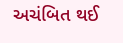અચંબિત થઈ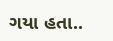ગયા હતા..